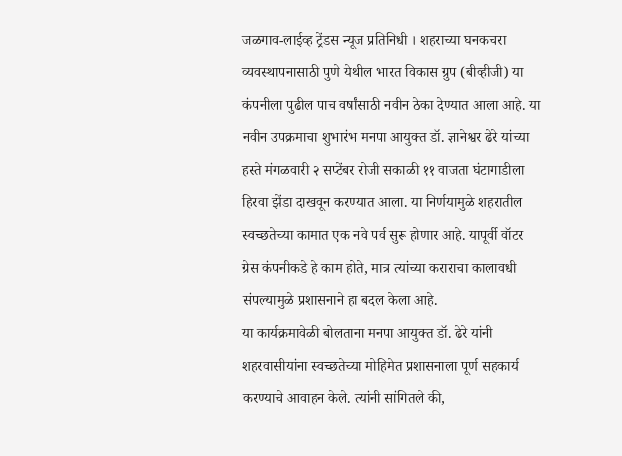जळगाव-लाईव्ह ट्रेंडस न्यूज प्रतिनिधी । शहराच्या घनकचरा व्यवस्थापनासाठी पुणे येथील भारत विकास ग्रुप (बीव्हीजी) या कंपनीला पुढील पाच वर्षांसाठी नवीन ठेका देण्यात आला आहे. या नवीन उपक्रमाचा शुभारंभ मनपा आयुक्त डॉ. ज्ञानेश्वर ढेरे यांच्या हस्ते मंगळवारी २ सप्टेंबर रोजी सकाळी ११ वाजता घंटागाडीला हिरवा झेंडा दाखवून करण्यात आला. या निर्णयामुळे शहरातील स्वच्छतेच्या कामात एक नवे पर्व सुरू होणार आहे. यापूर्वी वॉटर ग्रेस कंपनीकडे हे काम होते, मात्र त्यांच्या कराराचा कालावधी संपल्यामुळे प्रशासनाने हा बदल केला आहे.
या कार्यक्रमावेळी बोलताना मनपा आयुक्त डॉ. ढेरे यांनी शहरवासीयांना स्वच्छतेच्या मोहिमेत प्रशासनाला पूर्ण सहकार्य करण्याचे आवाहन केले. त्यांनी सांगितले की,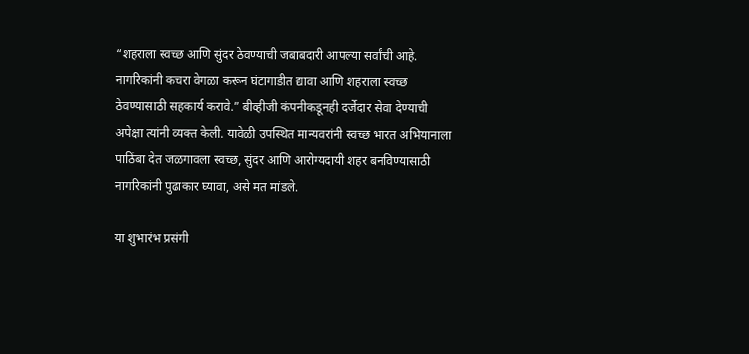“शहराला स्वच्छ आणि सुंदर ठेवण्याची जबाबदारी आपल्या सर्वांची आहे. नागरिकांनी कचरा वेगळा करून घंटागाडीत द्यावा आणि शहराला स्वच्छ ठेवण्यासाठी सहकार्य करावे.” बीव्हीजी कंपनीकडूनही दर्जेदार सेवा देण्याची अपेक्षा त्यांनी व्यक्त केली. यावेळी उपस्थित मान्यवरांनी स्वच्छ भारत अभियानाला पाठिंबा देत जळगावला स्वच्छ, सुंदर आणि आरोग्यदायी शहर बनविण्यासाठी नागरिकांनी पुढाकार घ्यावा, असे मत मांडले.

या शुभारंभ प्रसंगी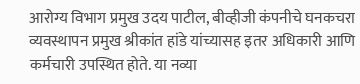आरोग्य विभाग प्रमुख उदय पाटील, बीव्हीजी कंपनीचे घनकचरा व्यवस्थापन प्रमुख श्रीकांत हांडे यांच्यासह इतर अधिकारी आणि कर्मचारी उपस्थित होते. या नव्या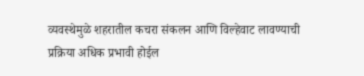व्यवस्थेमुळे शहरातील कचरा संकलन आणि विल्हेवाट लावण्याची प्रक्रिया अधिक प्रभावी होईल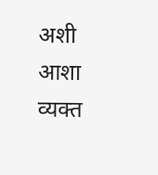अशी आशा व्यक्त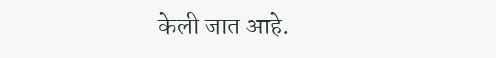केली जात आहे.